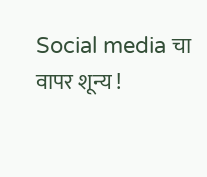Social media चा वापर शून्य !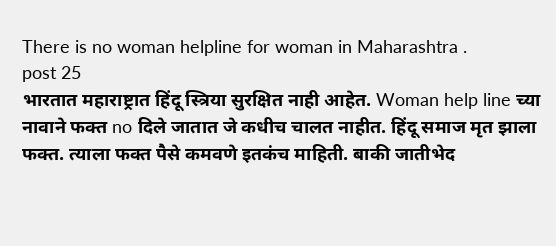There is no woman helpline for woman in Maharashtra .
post 25
भारतात महाराष्ट्रात हिंदू स्त्रिया सुरक्षित नाही आहेत. Woman help line च्या नावाने फक्त no दिले जातात जे कधीच चालत नाहीत. हिंदू समाज मृत झाला फक्त. त्याला फक्त पैसे कमवणे इतकंच माहिती. बाकी जातीभेद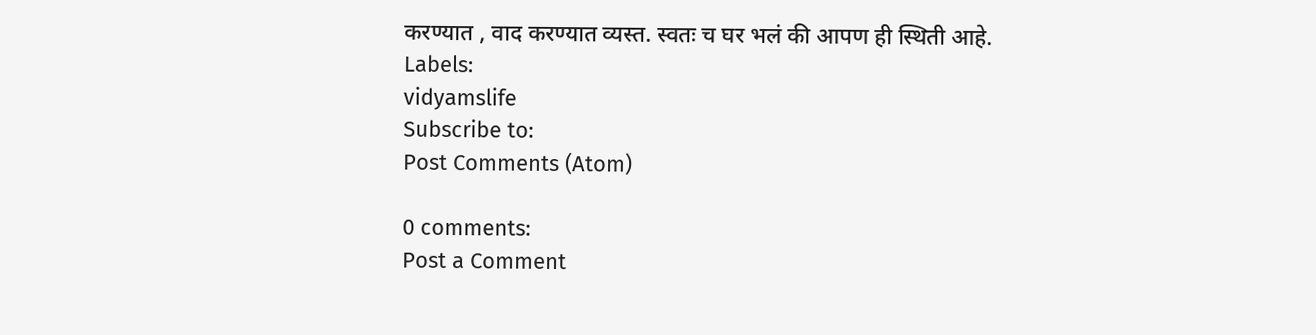करण्यात , वाद करण्यात व्यस्त. स्वतः च घर भलं की आपण ही स्थिती आहे.
Labels:
vidyamslife
Subscribe to:
Post Comments (Atom)

0 comments:
Post a Comment